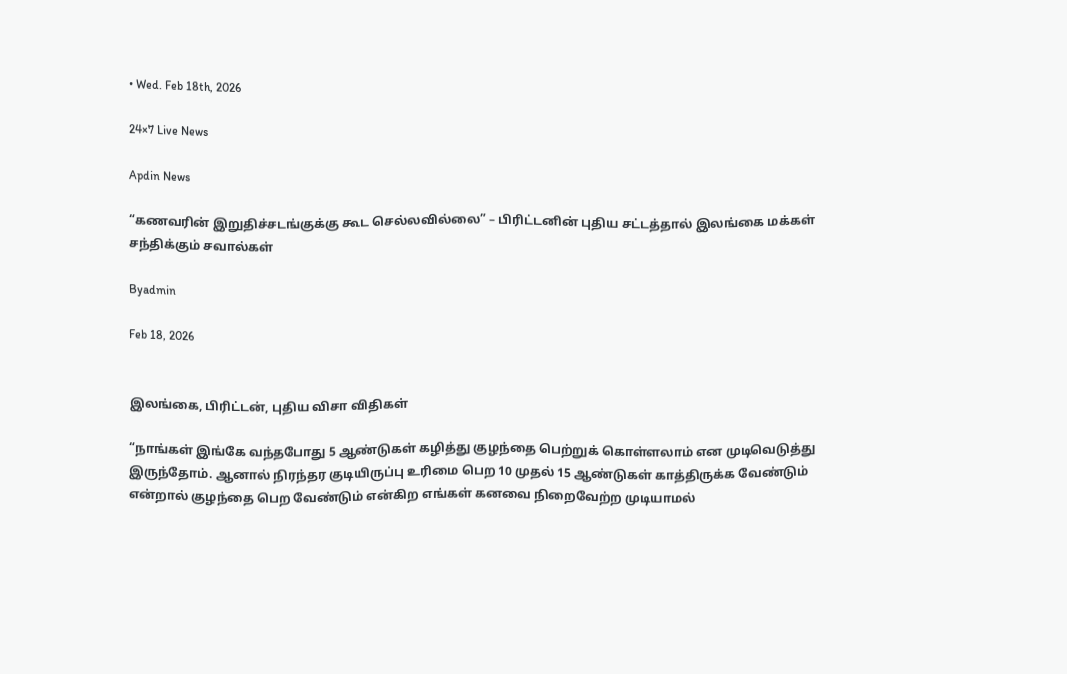• Wed. Feb 18th, 2026

24×7 Live News

Apdin News

“கணவரின் இறுதிச்சடங்குக்கு கூட செல்லவில்லை” – பிரிட்டனின் புதிய சட்டத்தால் இலங்கை மக்கள் சந்திக்கும் சவால்கள்

Byadmin

Feb 18, 2026


இலங்கை, பிரிட்டன், புதிய விசா விதிகள்

“நாங்கள் இங்கே வந்தபோது 5 ஆண்டுகள் கழித்து குழந்தை பெற்றுக் கொள்ளலாம் என முடிவெடுத்து இருந்தோம். ஆனால் நிரந்தர குடியிருப்பு உரிமை பெற 10 முதல் 15 ஆண்டுகள் காத்திருக்க வேண்டும் என்றால் குழந்தை பெற வேண்டும் என்கிற எங்கள் கனவை நிறைவேற்ற முடியாமல்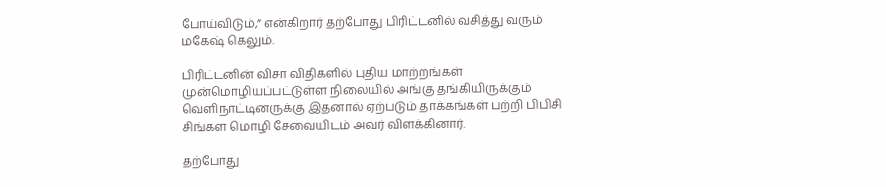போய்விடும்,” என்கிறார் தற்போது பிரிட்டனில் வசித்து வரும் மகேஷ் கெலும்.

பிரிட்டனின் விசா விதிகளில் புதிய மாற்றங்கள் முன்மொழியப்பட்டுள்ள நிலையில் அங்கு தங்கியிருக்கும் வெளிநாட்டினருக்கு இதனால் ஏற்படும் தாக்கங்கள் பற்றி பிபிசி சிங்கள மொழி சேவையிடம் அவர் விளக்கினார்.

தற்போது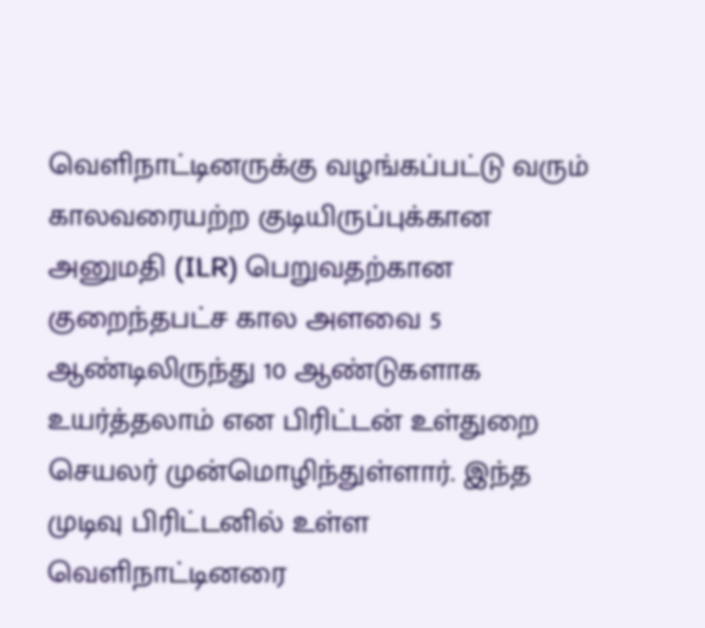வெளிநாட்டினருக்கு வழங்கப்பட்டு வரும் காலவரையற்ற குடியிருப்புக்கான அனுமதி (ILR) பெறுவதற்கான குறைந்தபட்ச கால அளவை 5 ஆண்டிலிருந்து 10 ஆண்டுகளாக உயர்த்தலாம் என பிரிட்டன் உள்துறை செயலர் முன்மொழிந்துள்ளார். இந்த முடிவு பிரிட்டனில் உள்ள வெளிநாட்டினரை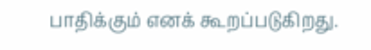பாதிக்கும் எனக் கூறப்படுகிறது.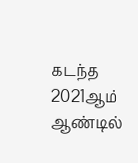கடந்த 2021ஆம் ஆண்டில்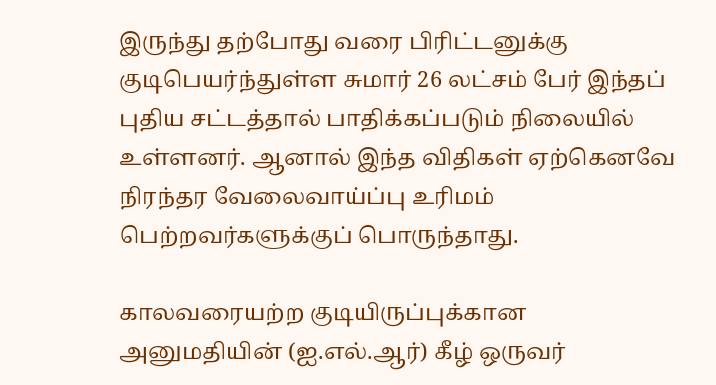இருந்து தற்போது வரை பிரிட்டனுக்கு குடிபெயர்ந்துள்ள சுமார் 26 லட்சம் பேர் இந்தப் புதிய சட்டத்தால் பாதிக்கப்படும் நிலையில் உள்ளனர். ஆனால் இந்த விதிகள் ஏற்கெனவே நிரந்தர வேலைவாய்ப்பு உரிமம் பெற்றவர்களுக்குப் பொருந்தாது.

காலவரையற்ற குடியிருப்புக்கான அனுமதியின் (ஐ.எல்.ஆர்) கீழ் ஒருவர்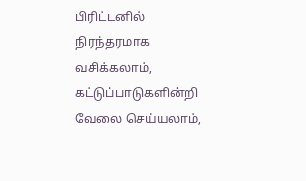பிரிட்டனில் நிரந்தரமாக வசிக்கலாம், கட்டுப்பாடுகளின்றி வேலை செய்யலாம்,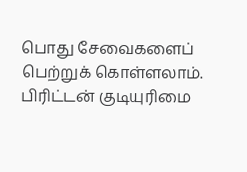பொது சேவைகளைப் பெற்றுக் கொள்ளலாம். பிரிட்டன் குடியுரிமை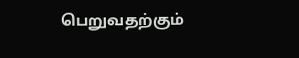பெறுவதற்கும்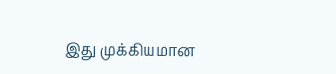இது முக்கியமான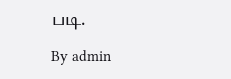படி.

By admin